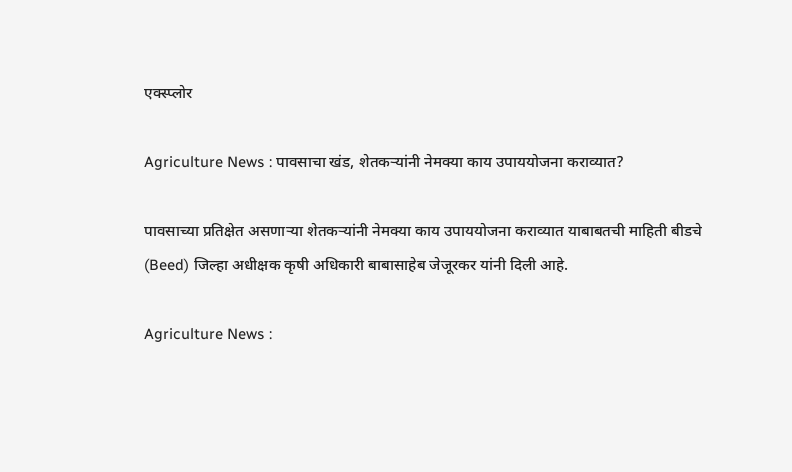एक्स्प्लोर

Agriculture News : पावसाचा खंड, शेतकऱ्यांनी नेमक्या काय उपाययोजना कराव्यात?

पावसाच्या प्रतिक्षेत असणाऱ्या शेतकऱ्यांनी नेमक्या काय उपाययोजना कराव्यात याबाबतची माहिती बीडचे (Beed) जिल्हा अधीक्षक कृषी अधिकारी बाबासाहेब जेजूरकर यांनी दिली आहे.

Agriculture News :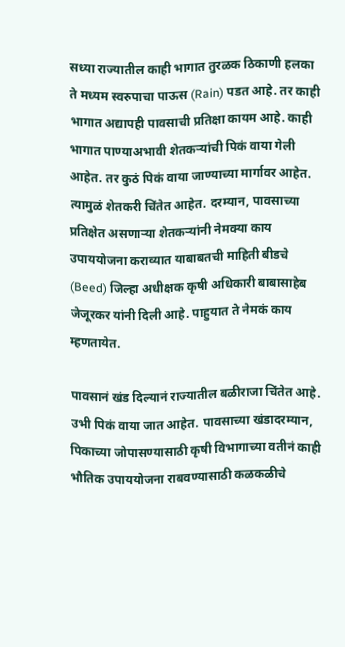सध्या राज्यातील काही भागात तुरळक ठिकाणी हलका ते मध्यम स्वरुपाचा पाऊस (Rain) पडत आहे. तर काही भागात अद्यापही पावसाची प्रतिक्षा कायम आहे. काही भागात पाण्याअभावी शेतकऱ्यांची पिकं वाया गेली आहेत. तर कुठं पिकं वाया जाण्याच्या मार्गावर आहेत. त्यामुळं शेतकरी चिंतेत आहेत. दरम्यान, पावसाच्या प्रतिक्षेत असणाऱ्या शेतकऱ्यांनी नेमक्या काय उपाययोजना कराव्यात याबाबतची माहिती बीडचे (Beed) जिल्हा अधीक्षक कृषी अधिकारी बाबासाहेब जेजूरकर यांनी दिली आहे. पाहुयात ते नेमकं काय म्हणतायेत.

पावसानं खंड दिल्यानं राज्यातील बळीराजा चिंतेत आहे. उभी पिकं वाया जात आहेत. पावसाच्या खंडादरम्यान, पिकाच्या जोपासण्यासाठी कृषी विभागाच्या वतीनं काही भौतिक उपाययोजना राबवण्यासाठी कळकळीचे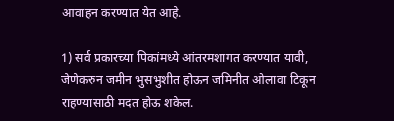आवाहन करण्यात येत आहे.

1) सर्व प्रकारच्या पिकांमध्ये आंतरमशागत करण्यात यावी, जेणेकरुन जमीन भुसभुशीत होऊन जमिनीत ओलावा टिकून राहण्यासाठी मदत होऊ शकेल.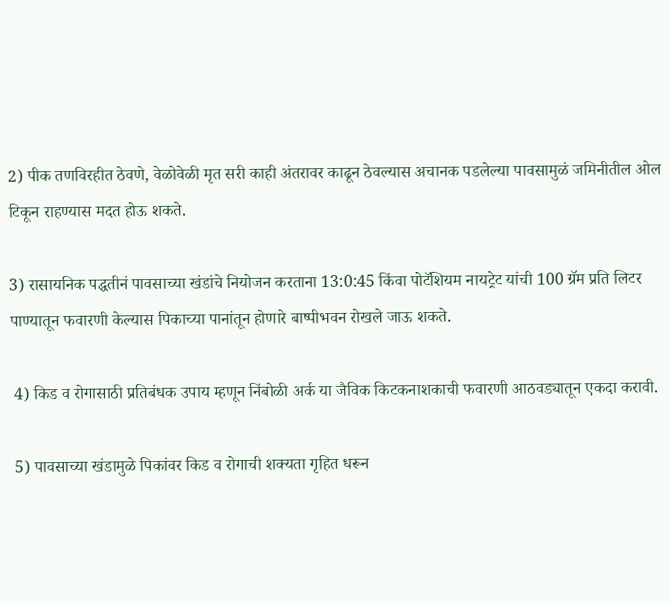2) पीक तणविरहीत ठेवणे, वेळोवेळी मृत सरी काही अंतरावर काढून ठेवल्यास अचानक पडलेल्या पावसामुळं जमिनीतील ओल टिकून राहण्यास मदत होऊ शकते.

3) रासायनिक पद्धतीनं पावसाच्या खंडांचे नियोजन करताना 13:0:45 किंवा पोटॅशियम नायट्रेट यांची 100 ग्रॅम प्रति लिटर पाण्यातून फवारणी केल्यास पिकाच्या पानांतून होणारे बाष्पीभवन रोखले जाऊ शकते.

 4) किड व रोगासाठी प्रतिबंधक उपाय म्हणून निंबोळी अर्क या जैविक किटकनाशकाची फवारणी आठवड्यातून एकदा करावी.

 5) पावसाच्या खंडामुळे पिकांवर किड व रोगाची शक्यता गृहित धरून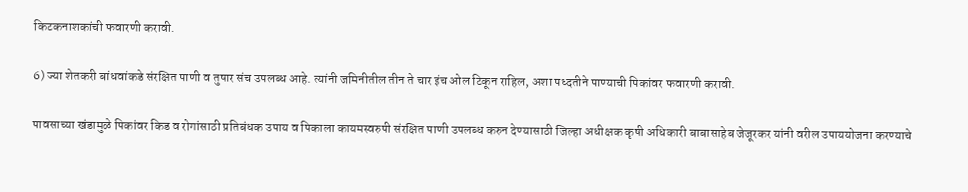किटकनाशकांची फवारणी करावी.

6) ज्या शेतकरी बांधवांकडे संरक्षित पाणी व तुषार संच उपलब्ध आहे. त्यांनी जमिनीतील तीन ते चार इंच ओल टिकून राहिल, अशा पध्दतीने पाण्याची पिकांवर फवारणी करावी.

पावसाच्या खंडामुळे पिकांवर किड व रोगांसाठी प्रतिबंधक उपाय व पिकाला कायमस्वरुपी संरक्षित पाणी उपलब्ध करुन देण्यासाठी जिल्हा अधीक्षक कृषी अधिकारी बाबासाहेब जेजूरकर यांनी वरील उपाययोजना करण्याचे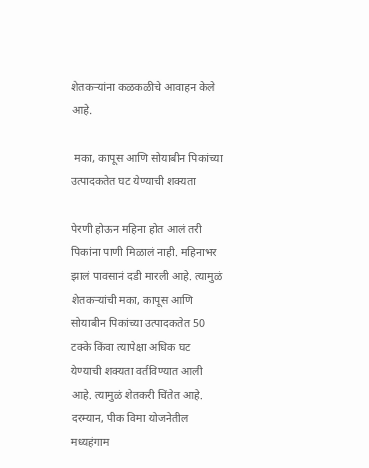शेतकऱ्यांना कळकळीचे आवाहन केले आहे.

 मका, कापूस आणि सोयाबीन पिकांच्या उत्पादकतेत घट येण्याची शक्यता

पेरणी होऊन महिना होत आलं तरी पिकांना पाणी मिळालं नाही. महिनाभर झालं पावसानं दडी मारली आहे. त्यामुळं शेतकऱ्यांची मका, कापूस आणि सोयाबीन पिकांच्या उत्पादकतेत 50 टक्के किंवा त्यापेक्षा अधिक घट येण्याची शक्यता वर्तविण्यात आली आहे. त्यामुळं शेतकरी चिंतेत आहे. दरम्यान, पीक विमा योजनेतील मध्यहंगाम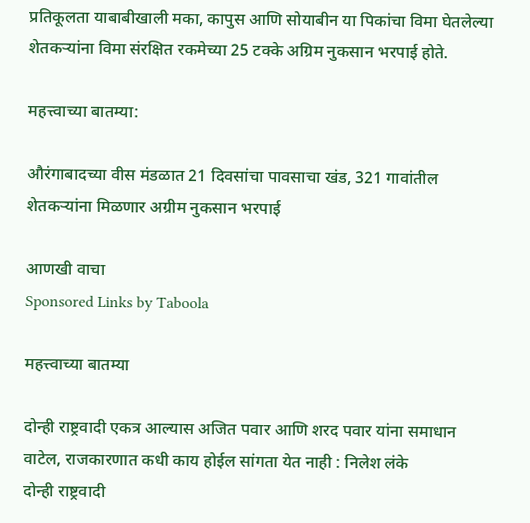प्रतिकूलता याबाबीखाली मका, कापुस आणि सोयाबीन या पिकांचा विमा घेतलेल्या शेतकऱ्यांना विमा संरक्षित रकमेच्या 25 टक्के अग्रिम नुकसान भरपाई होते.

महत्त्वाच्या बातम्या:

औरंगाबादच्या वीस मंडळात 21 दिवसांचा पावसाचा खंड, 321 गावांतील शेतकऱ्यांना मिळणार अग्रीम नुकसान भरपाई

आणखी वाचा
Sponsored Links by Taboola

महत्त्वाच्या बातम्या

दोन्ही राष्ट्रवादी एकत्र आल्यास अजित पवार आणि शरद पवार यांना समाधान वाटेल, राजकारणात कधी काय होईल सांगता येत नाही : निलेश लंके
दोन्ही राष्ट्रवादी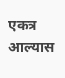एकत्र आल्यास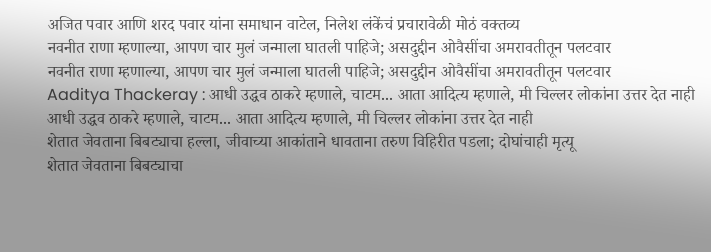अजित पवार आणि शरद पवार यांना समाधान वाटेल, निलेश लंकेंचं प्रचारावेळी मोठं वक्तव्य
नवनीत राणा म्हणाल्या, आपण चार मुलं जन्माला घातली पाहिजे; असदुद्दीन ओवैसींचा अमरावतीतून पलटवार
नवनीत राणा म्हणाल्या, आपण चार मुलं जन्माला घातली पाहिजे; असदुद्दीन ओवैसींचा अमरावतीतून पलटवार
Aaditya Thackeray : आधी उद्धव ठाकरे म्हणाले, चाटम... आता आदित्य म्हणाले, मी चिल्लर लोकांना उत्तर देत नाही
आधी उद्धव ठाकरे म्हणाले, चाटम... आता आदित्य म्हणाले, मी चिल्लर लोकांना उत्तर देत नाही
शेतात जेवताना बिबट्याचा हल्ला, जीवाच्या आकांताने धावताना तरुण विहिरीत पडला; दोघांचाही मृत्यू
शेतात जेवताना बिबट्याचा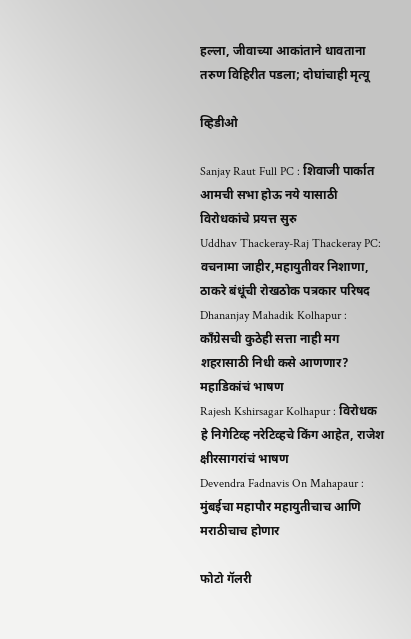हल्ला, जीवाच्या आकांताने धावताना तरुण विहिरीत पडला; दोघांचाही मृत्यू

व्हिडीओ

Sanjay Raut Full PC : शिवाजी पार्कात आमची सभा होऊ नये यासाठी विरोधकांचे प्रयत्त सुरु
Uddhav Thackeray-Raj Thackeray PC: वचनामा जाहीर,महायुतीवर निशाणा, ठाकरे बंधूंची रोखठोक पत्रकार परिषद
Dhananjay Mahadik Kolhapur : काँग्रेसची कुठेही सत्ता नाही मग शहरासाठी निधी कसे आणणार? महाडिकांचं भाषण
Rajesh Kshirsagar Kolhapur : विरोधक हे निगेटिव्ह नरेटिव्हचे किंग आहेत, राजेश क्षीरसागरांचं भाषण
Devendra Fadnavis On Mahapaur : मुंबईचा महापौर महायुतीचाच आणि मराठीचाच होणार

फोटो गॅलरी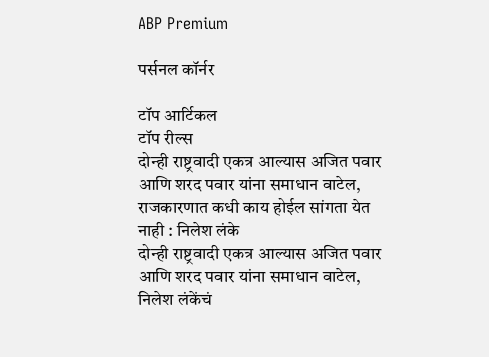ABP Premium

पर्सनल कॉर्नर

टॉप आर्टिकल
टॉप रील्स
दोन्ही राष्ट्रवादी एकत्र आल्यास अजित पवार आणि शरद पवार यांना समाधान वाटेल, राजकारणात कधी काय होईल सांगता येत नाही : निलेश लंके
दोन्ही राष्ट्रवादी एकत्र आल्यास अजित पवार आणि शरद पवार यांना समाधान वाटेल, निलेश लंकेंचं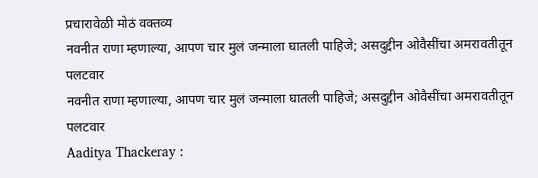प्रचारावेळी मोठं वक्तव्य
नवनीत राणा म्हणाल्या, आपण चार मुलं जन्माला घातली पाहिजे; असदुद्दीन ओवैसींचा अमरावतीतून पलटवार
नवनीत राणा म्हणाल्या, आपण चार मुलं जन्माला घातली पाहिजे; असदुद्दीन ओवैसींचा अमरावतीतून पलटवार
Aaditya Thackeray :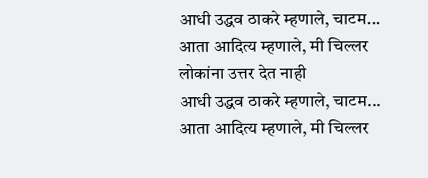आधी उद्धव ठाकरे म्हणाले, चाटम... आता आदित्य म्हणाले, मी चिल्लर लोकांना उत्तर देत नाही
आधी उद्धव ठाकरे म्हणाले, चाटम... आता आदित्य म्हणाले, मी चिल्लर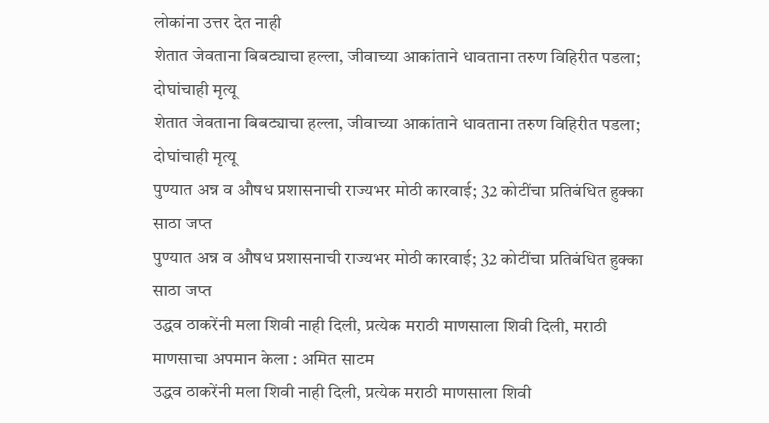लोकांना उत्तर देत नाही
शेतात जेवताना बिबट्याचा हल्ला, जीवाच्या आकांताने धावताना तरुण विहिरीत पडला; दोघांचाही मृत्यू
शेतात जेवताना बिबट्याचा हल्ला, जीवाच्या आकांताने धावताना तरुण विहिरीत पडला; दोघांचाही मृत्यू
पुण्यात अन्न व औषध प्रशासनाची राज्यभर मोठी कारवाई; 32 कोटींचा प्रतिबंधित हुक्का साठा जप्त
पुण्यात अन्न व औषध प्रशासनाची राज्यभर मोठी कारवाई; 32 कोटींचा प्रतिबंधित हुक्का साठा जप्त
उद्धव ठाकरेंनी मला शिवी नाही दिली, प्रत्येक मराठी माणसाला शिवी दिली, मराठी माणसाचा अपमान केला : अमित साटम
उद्धव ठाकरेंनी मला शिवी नाही दिली, प्रत्येक मराठी माणसाला शिवी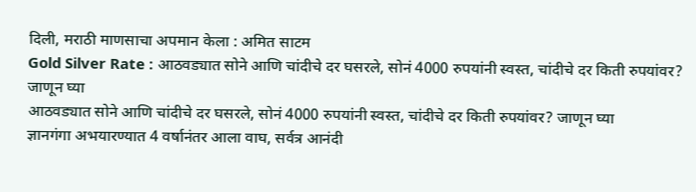दिली, मराठी माणसाचा अपमान केला : अमित साटम
Gold Silver Rate : आठवड्यात सोने आणि चांदीचे दर घसरले, सोनं 4000 रुपयांनी स्वस्त, चांदीचे दर किती रुपयांवर? जाणून घ्या
आठवड्यात सोने आणि चांदीचे दर घसरले, सोनं 4000 रुपयांनी स्वस्त, चांदीचे दर किती रुपयांवर? जाणून घ्या
ज्ञानगंगा अभयारण्यात 4 वर्षानंतर आला वाघ, सर्वत्र आनंदी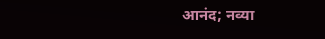आनंद; नव्या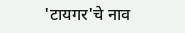'टायगर'चे नाव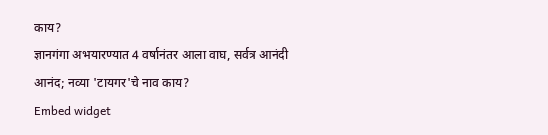काय?
ज्ञानगंगा अभयारण्यात 4 वर्षानंतर आला वाघ, सर्वत्र आनंदी आनंद; नव्या 'टायगर'चे नाव काय?
Embed widget